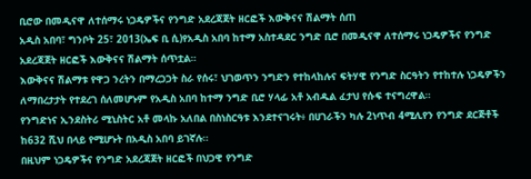ቢሮው በመዲናዋ ለተሰማሩ ነጋዴዎችና የንግድ አደረጃጀት ዘርፎች እውቅናና ሽልማት ሰጠ
አዲስ አበባ፣ ግንቦት 25፣ 2013(ኤፍ ቢ ሲ)የአዲስ አበባ ከተማ አስተዳደር ንግድ ቢሮ በመዲናዋ ለተሰማሩ ነጋዴዎችና የንግድ አደረጃጀት ዘርፎች እውቅናና ሽልማት ሰጥቷል።
እውቅናና ሽልማቱ የዋጋ ንረትን በማረጋጋት ስራ የሰሩ፣ ህገወጥን ንግድን የተከላከሉና ፍትሃዊ የንግድ ስርዓትን የተከተሉ ነጋዴዎችን ለማበረታታት የተደረገ ሰለመሆኑም የአዲስ አበባ ከተማ ንግድ ቢሮ ሃላፊ አቶ አብዱል ፈታህ የሱፍ ተናግረዋል።
የንግድነና ኢንደስትሪ ሚኒስትር አቶ መላኩ አለበል በስነስርዓቱ እንደተናገሩት፥ በሀገራችን ካሉ 2ነጥብ 4ሚሊየን የንግድ ደርጅቶች ከ632 ሺህ በላይ የሚሆኑት በአዲስ አበባ ይገኛሉ፡፡
በዚህም ነጋዴዎችና የንግድ አደረጃጀት ዘርፎች በህጋዊ የንግድ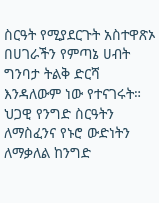ስርዓት የሚያደርጉት አስተዋጽኦ በሀገራችን የምጣኔ ሀብት ግንባታ ትልቅ ድርሻ እንዳለውም ነው የተናገሩት።
ህጋዊ የንግድ ስርዓትን ለማስፈንና የኑሮ ውድነትን ለማቃለል ከንግድ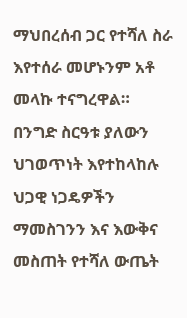ማህበረሰብ ጋር የተሻለ ስራ እየተሰራ መሆኑንም አቶ መላኩ ተናግረዋል።
በንግድ ስርዓቱ ያለውን ህገወጥነት እየተከላከሉ ህጋዊ ነጋዴዎችን ማመስገንን እና እውቅና መስጠት የተሻለ ውጤት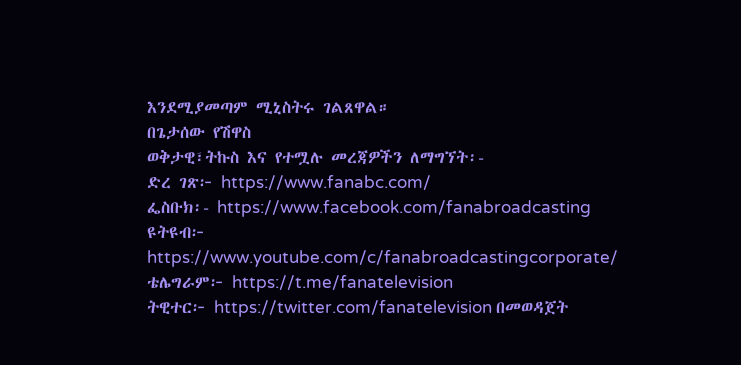እንደሚያመጣም ሚኒስትሩ ገልጸዋል።
በጌታሰው የሽዋስ
ወቅታዊ፣ትኩስ እና የተሟሉ መረጃዎችን ለማግኘት፡-
ድረ ገጽ፦ https://www.fanabc.com/
ፌስቡክ፡- https://www.facebook.com/fanabroadcasting
ዩትዩብ፦ https://www.youtube.com/c/fanabroadcastingcorporate/
ቴሌግራም፦ https://t.me/fanatelevision
ትዊተር፦ https://twitter.com/fanatelevision በመወዳጀት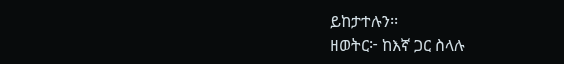ይከታተሉን፡፡
ዘወትር፦ ከእኛ ጋር ስላሉ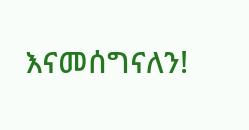እናመሰግናለን!